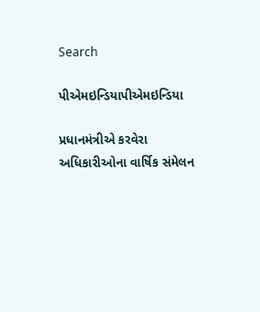Search

પીએમઇન્ડિયાપીએમઇન્ડિયા

પ્રધાનમંત્રીએ કરવેરા અધિકારીઓના વાર્ષિક સંમેલન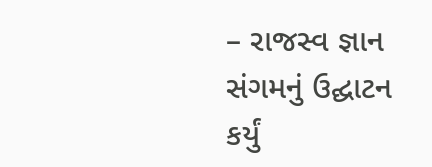– રાજસ્વ જ્ઞાન સંગમનું ઉદ્ઘાટન કર્યું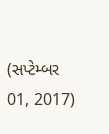(સપ્ટેમ્બર 01, 2017)